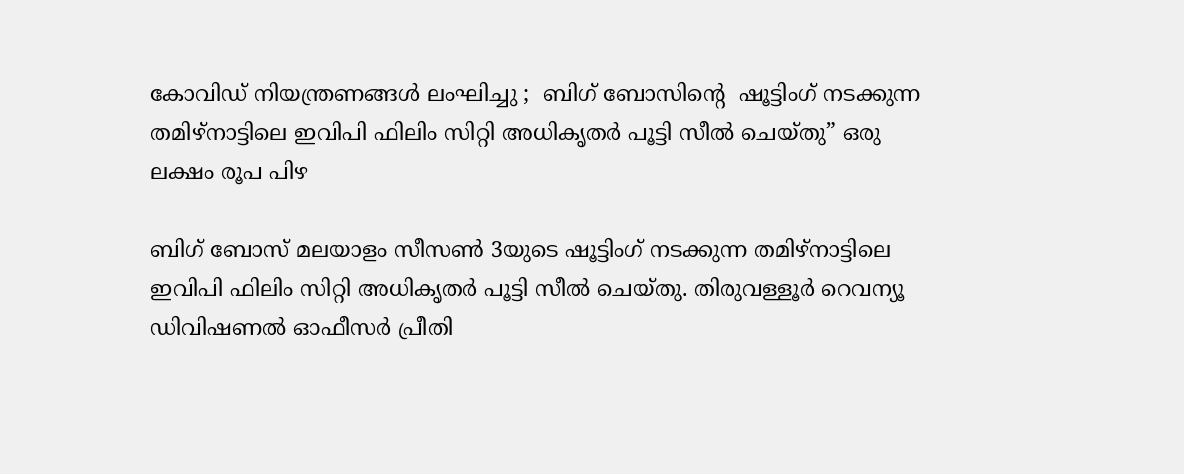കോവിഡ് നിയന്ത്രണങ്ങള്‍ ലംഘിച്ചു ;  ബിഗ് ബോസിന്റെ  ഷൂട്ടിംഗ് നടക്കുന്ന തമിഴ്‌നാട്ടിലെ ഇവിപി ഫിലിം സിറ്റി അധികൃതര്‍ പൂട്ടി സീല്‍ ചെയ്തു” ഒരു ലക്ഷം രൂപ പിഴ

ബിഗ് ബോസ് മലയാളം സീസണ്‍ 3യുടെ ഷൂട്ടിംഗ് നടക്കുന്ന തമിഴ്‌നാട്ടിലെ ഇവിപി ഫിലിം സിറ്റി അധികൃതര്‍ പൂട്ടി സീല്‍ ചെയ്തു. തിരുവള്ളൂര്‍ റെവന്യൂ ഡിവിഷണല്‍ ഓഫീസര്‍ പ്രീതി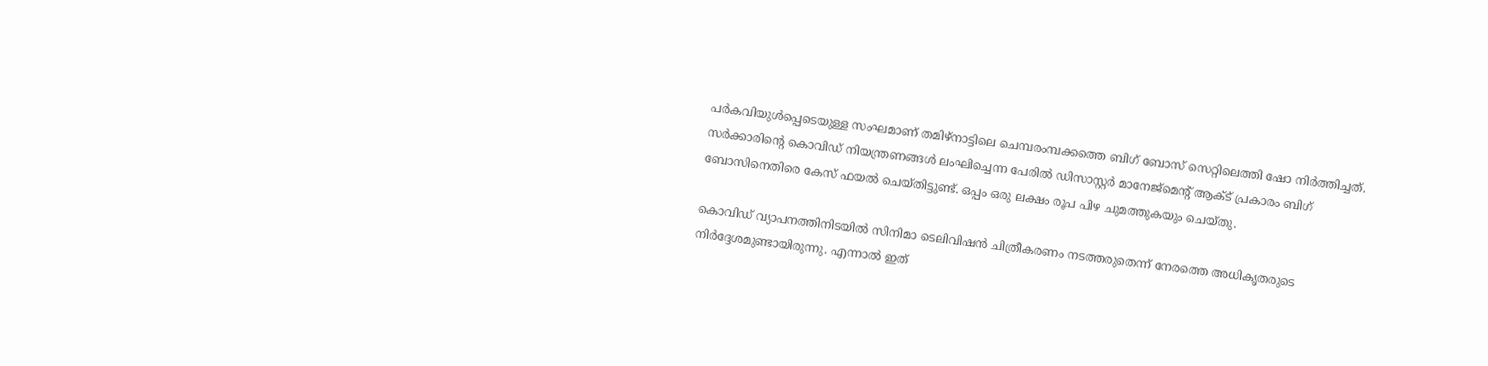പര്‍കവിയുള്‍പ്പെടെയുള്ള സംഘമാണ് തമിഴ്‌നാട്ടിലെ ചെമ്പരംമ്പക്കത്തെ ബിഗ് ബോസ് സെറ്റിലെത്തി ഷോ നിര്‍ത്തിച്ചത്. സര്‍ക്കാരിന്റെ കൊവിഡ് നിയന്ത്രണങ്ങള്‍ ലംഘിച്ചെന്ന പേരില്‍ ഡിസാസ്റ്റര്‍ മാനേജ്‌മെന്റ് ആക്ട് പ്രകാരം ബിഗ് ബോസിനെതിരെ കേസ് ഫയല്‍ ചെയ്തിട്ടുണ്ട്. ഒപ്പം ഒരു ലക്ഷം രൂപ പിഴ ചുമത്തുകയും ചെയ്തു.

കൊവിഡ് വ്യാപനത്തിനിടയില്‍ സിനിമാ ടെലിവിഷന്‍ ചിത്രീകരണം നടത്തരുതെന്ന് നേരത്തെ അധികൃതരുടെ നിര്‍ദ്ദേശമുണ്ടായിരുന്നു. എന്നാല്‍ ഇത്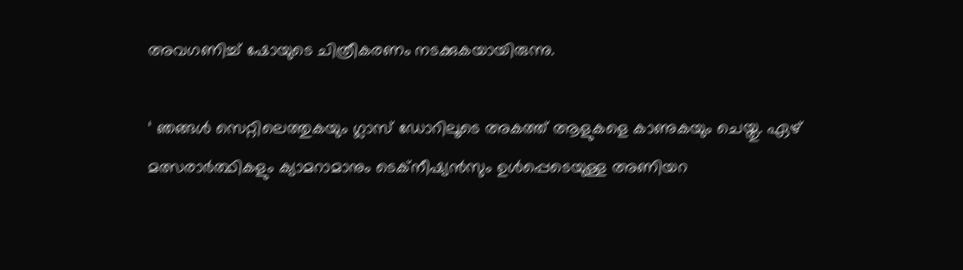അവഗണിച്ച് ഷോയുടെ ചിത്രീകരണം നടക്കുകയായിരുന്നു.

‘ ഞങ്ങള്‍ സെറ്റിലെത്തുകയും ഗ്ലാസ് ഡോറിലൂടെ അകത്ത് ആളുകളെ കാണുകയും ചെയ്തു. ഏഴ് മത്സരാര്‍ത്ഥികളും ക്യാമറാമാനും ടെക്‌നീഷ്യന്‍സും ഉള്‍പ്പെടെയുള്ള അണിയറ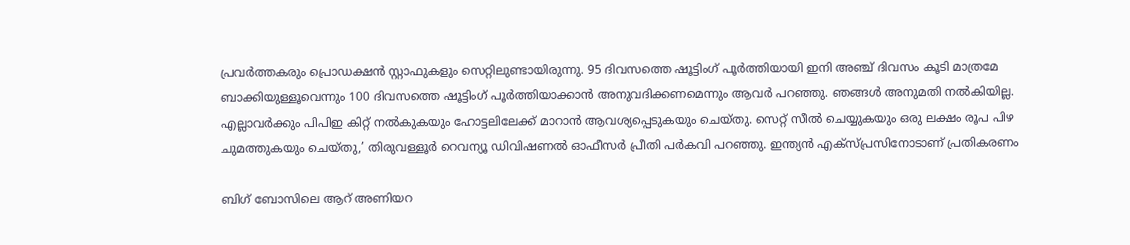പ്രവര്‍ത്തകരും പ്രൊഡക്ഷന്‍ സ്റ്റാഫുകളും സെറ്റിലുണ്ടായിരുന്നു. 95 ദിവസത്തെ ഷൂട്ടിംഗ് പൂര്‍ത്തിയായി ഇനി അഞ്ച് ദിവസം കൂടി മാത്രമേ ബാക്കിയുള്ളൂവെന്നും 100 ദിവസത്തെ ഷൂട്ടിംഗ് പൂര്‍ത്തിയാക്കാന്‍ അനുവദിക്കണമെന്നും ആവര്‍ പറഞ്ഞു. ഞങ്ങള്‍ അനുമതി നല്‍കിയില്ല. എല്ലാവര്‍ക്കും പിപിഇ കിറ്റ് നല്‍കുകയും ഹോട്ടലിലേക്ക് മാറാന്‍ ആവശ്യപ്പെടുകയും ചെയ്തു. സെറ്റ് സീല്‍ ചെയ്യുകയും ഒരു ലക്ഷം രൂപ പിഴ ചുമത്തുകയും ചെയ്തു,’ തിരുവള്ളൂര്‍ റെവന്യൂ ഡിവിഷണല്‍ ഓഫീസര്‍ പ്രീതി പര്‍കവി പറഞ്ഞു. ഇന്ത്യന്‍ എക്‌സ്പ്രസിനോടാണ് പ്രതികരണം

ബിഗ് ബോസിലെ ആറ് അണിയറ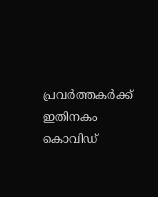പ്രവര്‍ത്തകര്‍ക്ക് ഇതിനകം കൊവിഡ്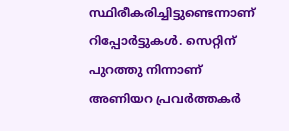സ്ഥിരീകരിച്ചിട്ടുണ്ടെന്നാണ് റിപ്പോര്‍ട്ടുകള്‍. സെറ്റിന് പുറത്തു നിന്നാണ് അണിയറ പ്രവര്‍ത്തകര്‍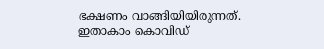ഭക്ഷണം വാങ്ങിയിയിരുന്നത്. ഇതാകാം കൊവിഡ്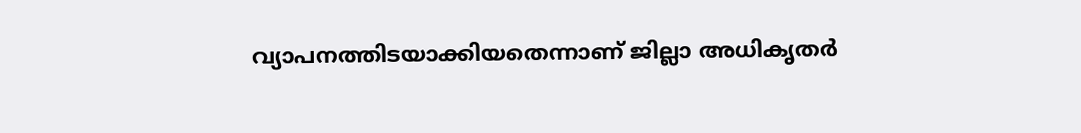വ്യാപനത്തിടയാക്കിയതെന്നാണ് ജില്ലാ അധികൃതര്‍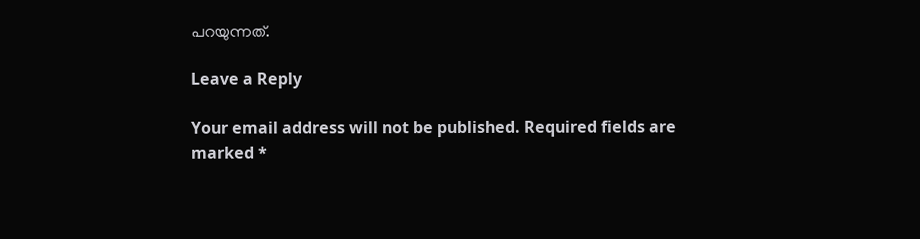പറയുന്നത്.

Leave a Reply

Your email address will not be published. Required fields are marked *